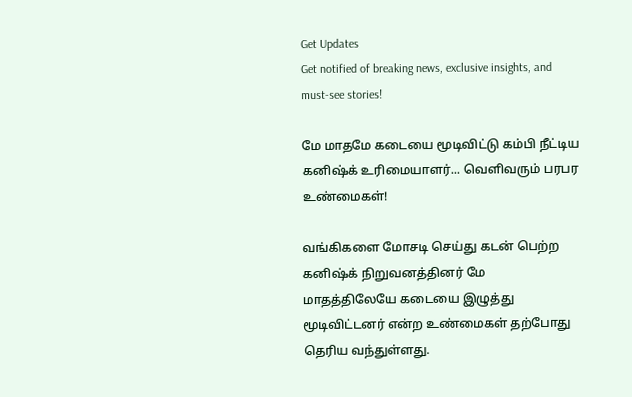Get Updates
Get notified of breaking news, exclusive insights, and must-see stories!

மே மாதமே கடையை மூடிவிட்டு கம்பி நீட்டிய கனிஷ்க் உரிமையாளர்... வெளிவரும் பரபர உண்மைகள்!

வங்கிகளை மோசடி செய்து கடன் பெற்ற கனிஷ்க் நிறுவனத்தினர் மே மாதத்திலேயே கடையை இழுத்து மூடிவிட்டனர் என்ற உண்மைகள் தற்போது தெரிய வந்துள்ளது.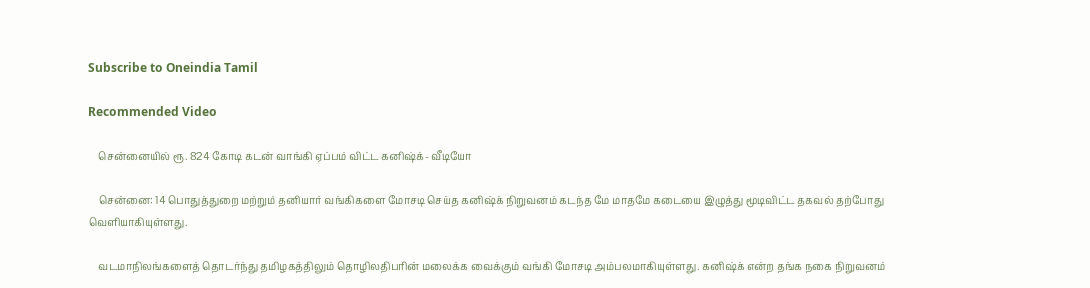Subscribe to Oneindia Tamil

Recommended Video

    சென்னையில் ரூ. 824 கோடி கடன் வாங்கி ஏப்பம் விட்ட கனிஷ்க்- வீடியோ

    சென்னை: 14 பொதுத்துறை மற்றும் தனியார் வங்கிகளை மோசடி செய்த கனிஷ்க் நிறுவனம் கடந்த மே மாதமே கடையை இழுத்து மூடிவிட்ட தகவல் தற்போது வெளியாகியுள்ளது.

    வடமாநிலங்களைத் தொடர்ந்து தமிழகத்திலும் தொழிலதிபரின் மலைக்க வைக்கும் வங்கி மோசடி அம்பலமாகியுள்ளது. கனிஷ்க் என்ற தங்க நகை நிறுவனம்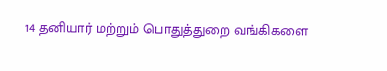14 தனியார் மற்றும் பொதுத்துறை வங்கிகளை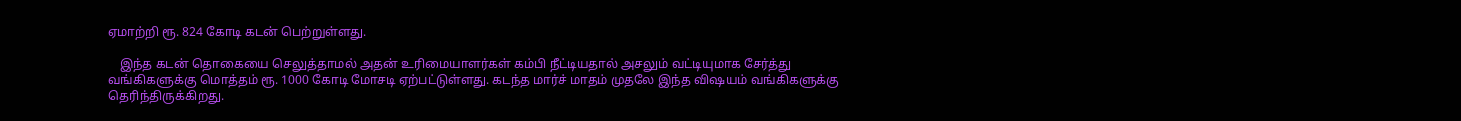ஏமாற்றி ரூ. 824 கோடி கடன் பெற்றுள்ளது.

    இந்த கடன் தொகையை செலுத்தாமல் அதன் உரிமையாளர்கள் கம்பி நீட்டியதால் அசலும் வட்டியுமாக சேர்த்து வங்கிகளுக்கு மொத்தம் ரூ. 1000 கோடி மோசடி ஏற்பட்டுள்ளது. கடந்த மார்ச் மாதம் முதலே இந்த விஷயம் வங்கிகளுக்கு தெரிந்திருக்கிறது.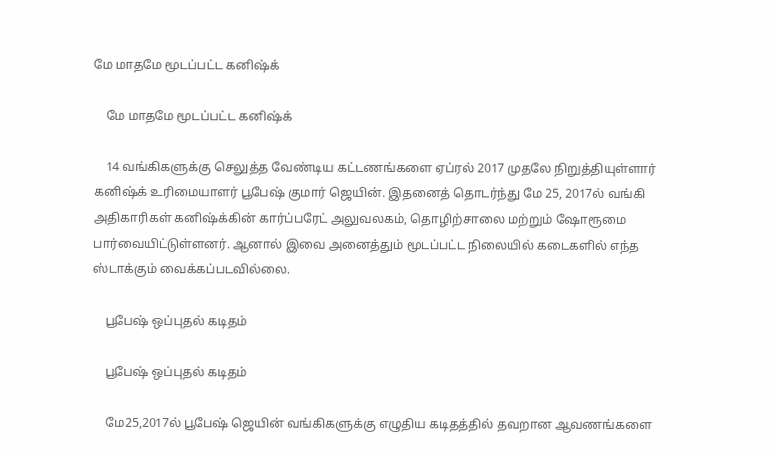மே மாதமே மூடப்பட்ட கனிஷ்க்

    மே மாதமே மூடப்பட்ட கனிஷ்க்

    14 வங்கிகளுக்கு செலுத்த வேண்டிய கட்டணங்களை ஏப்ரல் 2017 முதலே நிறுத்தியுள்ளார் கனிஷ்க் உரிமையாளர் பூபேஷ் குமார் ஜெயின். இதனைத் தொடர்ந்து மே 25, 2017ல் வங்கி அதிகாரிகள் கனிஷ்க்கின் கார்ப்பரேட் அலுவலகம், தொழிற்சாலை மற்றும் ஷோரூமை பார்வையிட்டுள்ளனர். ஆனால் இவை அனைத்தும் மூடப்பட்ட நிலையில் கடைகளில் எந்த ஸ்டாக்கும் வைக்கப்படவில்லை.

    பூபேஷ் ஒப்புதல் கடிதம்

    பூபேஷ் ஒப்புதல் கடிதம்

    மே25,2017ல் பூபேஷ் ஜெயின் வங்கிகளுக்கு எழுதிய கடிதத்தில் தவறான ஆவணங்களை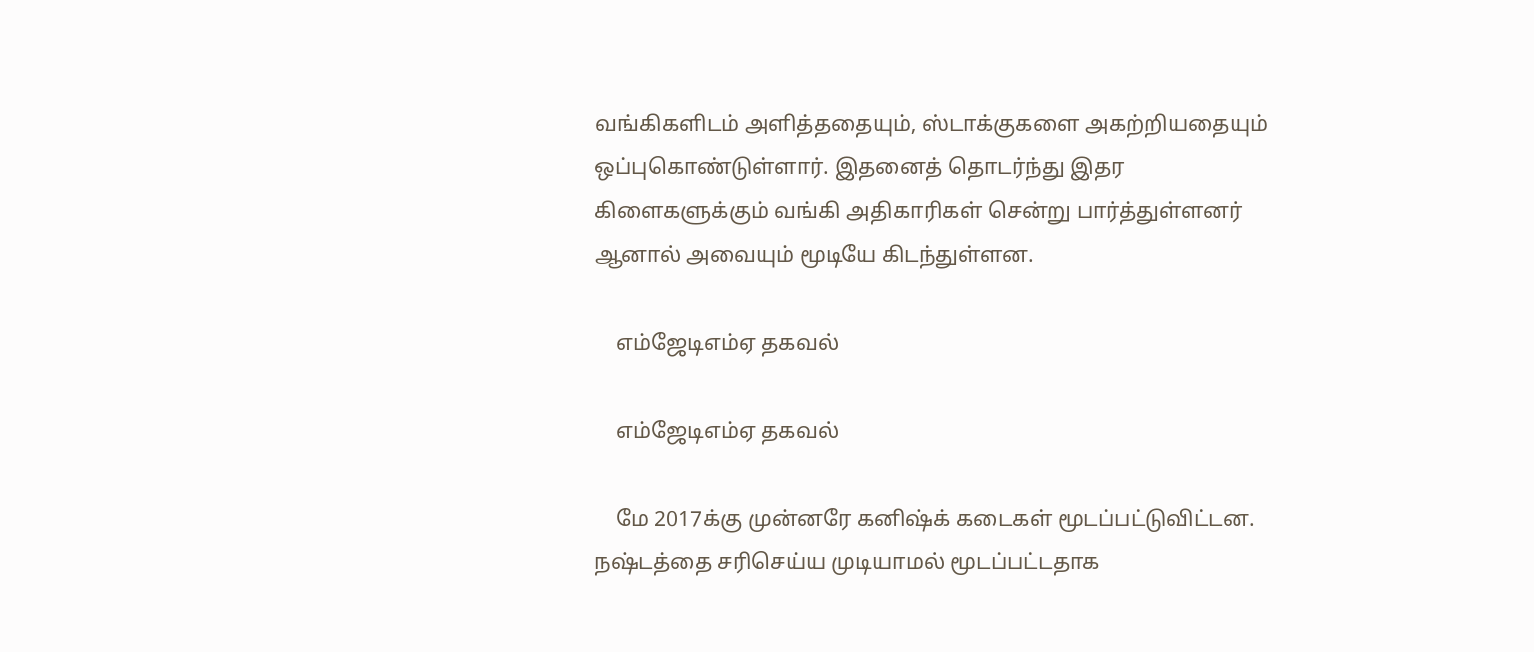வங்கிகளிடம் அளித்ததையும், ஸ்டாக்குகளை அகற்றியதையும் ஒப்புகொண்டுள்ளார். இதனைத் தொடர்ந்து இதர கிளைகளுக்கும் வங்கி அதிகாரிகள் சென்று பார்த்துள்ளனர் ஆனால் அவையும் மூடியே கிடந்துள்ளன.

    எம்ஜேடிஎம்ஏ தகவல்

    எம்ஜேடிஎம்ஏ தகவல்

    மே 2017க்கு முன்னரே கனிஷ்க் கடைகள் மூடப்பட்டுவிட்டன. நஷ்டத்தை சரிசெய்ய முடியாமல் மூடப்பட்டதாக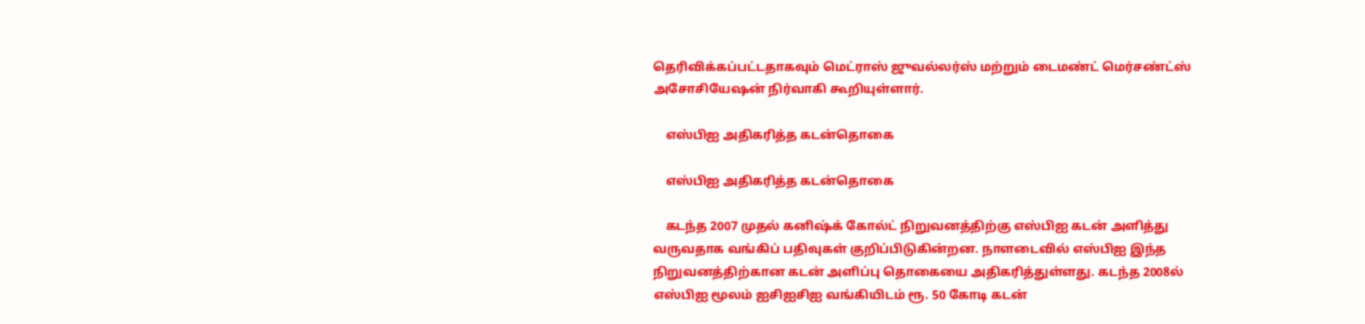தெரிவிக்கப்பட்டதாகவும் மெட்ராஸ் ஜுவல்லர்ஸ் மற்றும் டைமண்ட் மெர்சண்ட்ஸ் அசோசியேஷன் நிர்வாகி கூறியுள்ளார்.

    எஸ்பிஐ அதிகரித்த கடன்தொகை

    எஸ்பிஐ அதிகரித்த கடன்தொகை

    கடந்த 2007 முதல் கனிஷ்க் கோல்ட் நிறுவனத்திற்கு எஸ்பிஐ கடன் அளித்து வருவதாக வங்கிப் பதிவுகள் குறிப்பிடுகின்றன. நாளடைவில் எஸ்பிஐ இந்த நிறுவனத்திற்கான கடன் அளிப்பு தொகையை அதிகரித்துள்ளது. கடந்த 2008ல் எஸ்பிஐ மூலம் ஐசிஐசிஐ வங்கியிடம் ரூ. 50 கோடி கடன்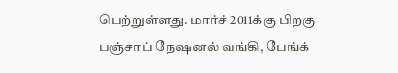பெற்றுள்ளது. மார்ச் 2011க்கு பிறகு பஞ்சாப் நேஷனல் வங்கி, பேங்க்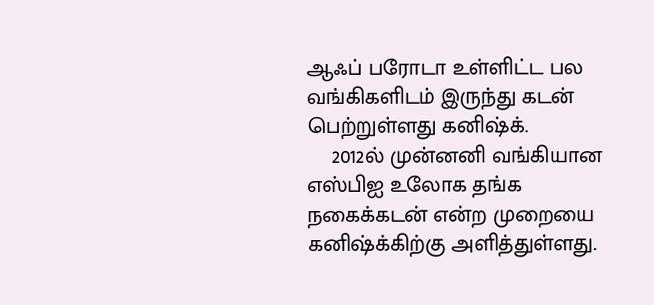ஆஃப் பரோடா உள்ளிட்ட பல வங்கிகளிடம் இருந்து கடன் பெற்றுள்ளது கனிஷ்க்.
    2012ல் முன்னனி வங்கியான எஸ்பிஐ உலோக தங்க நகைக்கடன் என்ற முறையை கனிஷ்க்கிற்கு அளித்துள்ளது.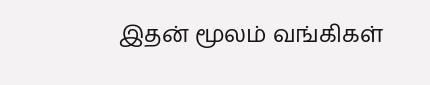இதன் மூலம் வங்கிகள்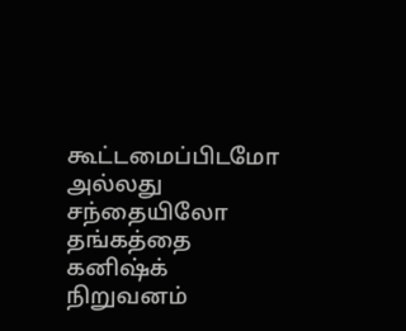கூட்டமைப்பிடமோ அல்லது சந்தையிலோ தங்கத்தை கனிஷ்க் நிறுவனம்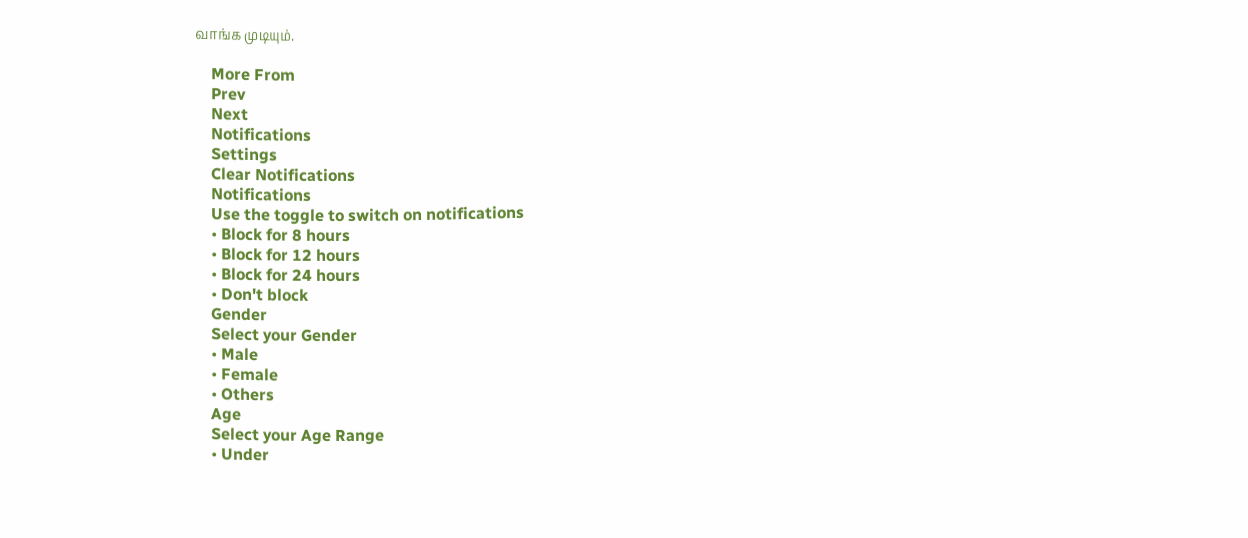வாங்க முடியும்.

    More From
    Prev
    Next
    Notifications
    Settings
    Clear Notifications
    Notifications
    Use the toggle to switch on notifications
    • Block for 8 hours
    • Block for 12 hours
    • Block for 24 hours
    • Don't block
    Gender
    Select your Gender
    • Male
    • Female
    • Others
    Age
    Select your Age Range
    • Under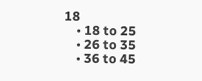18
    • 18 to 25
    • 26 to 35
    • 36 to 45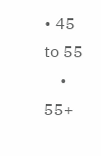• 45 to 55
    • 55+